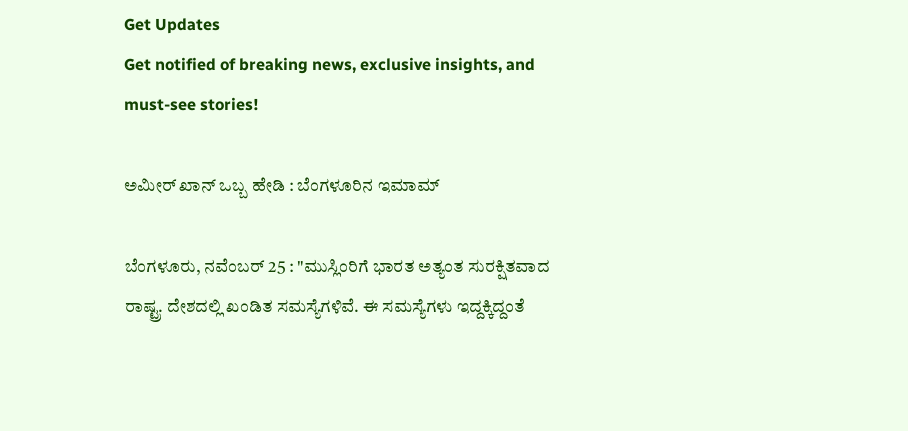Get Updates
Get notified of breaking news, exclusive insights, and must-see stories!

ಅಮೀರ್ ಖಾನ್ ಒಬ್ಬ ಹೇಡಿ : ಬೆಂಗಳೂರಿನ ಇಮಾಮ್

ಬೆಂಗಳೂರು, ನವೆಂಬರ್ 25 : "ಮುಸ್ಲಿಂರಿಗೆ ಭಾರತ ಅತ್ಯಂತ ಸುರಕ್ಷಿತವಾದ ರಾಷ್ಟ್ರ. ದೇಶದಲ್ಲಿ ಖಂಡಿತ ಸಮಸ್ಯೆಗಳಿವೆ. ಈ ಸಮಸ್ಯೆಗಳು ಇದ್ದಕ್ಕಿದ್ದಂತೆ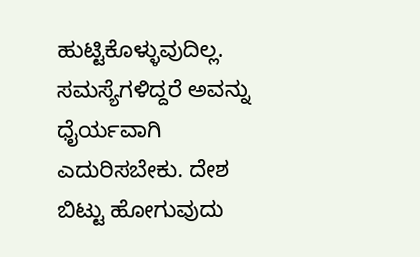ಹುಟ್ಟಿಕೊಳ್ಳುವುದಿಲ್ಲ. ಸಮಸ್ಯೆಗಳಿದ್ದರೆ ಅವನ್ನು ಧೈರ್ಯವಾಗಿ ಎದುರಿಸಬೇಕು. ದೇಶ ಬಿಟ್ಟು ಹೋಗುವುದು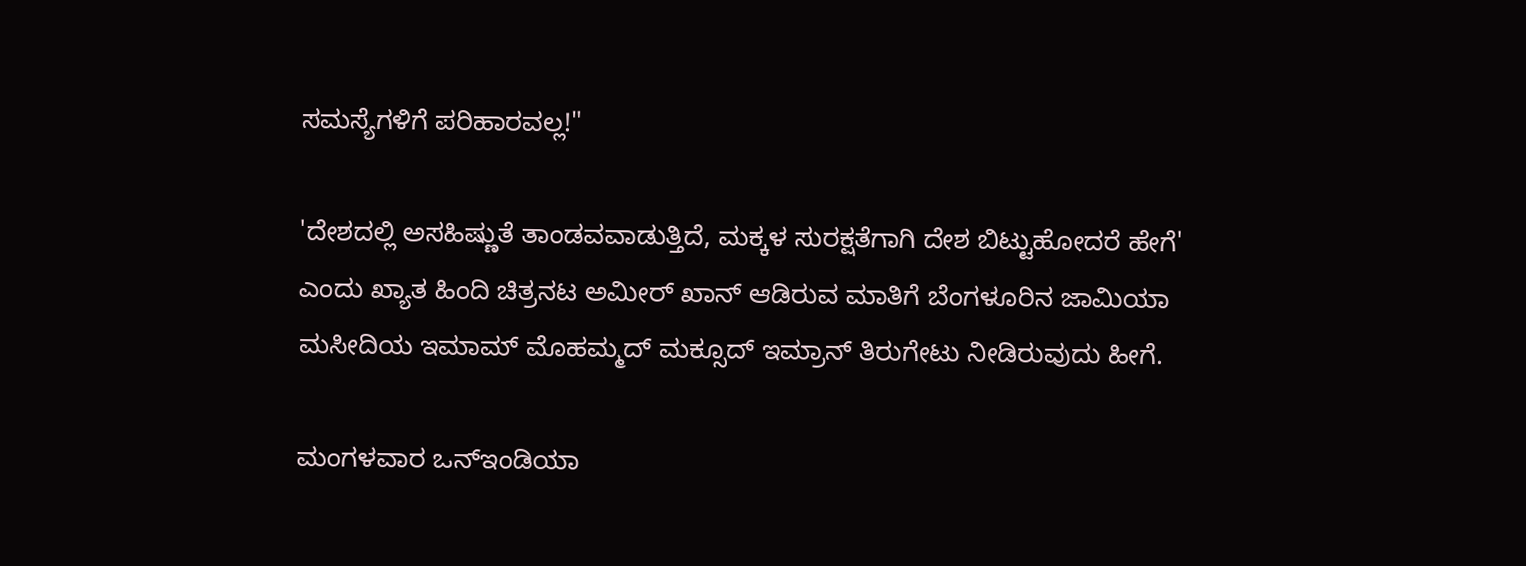ಸಮಸ್ಯೆಗಳಿಗೆ ಪರಿಹಾರವಲ್ಲ!"

'ದೇಶದಲ್ಲಿ ಅಸಹಿಷ್ಣುತೆ ತಾಂಡವವಾಡುತ್ತಿದೆ, ಮಕ್ಕಳ ಸುರಕ್ಷತೆಗಾಗಿ ದೇಶ ಬಿಟ್ಟುಹೋದರೆ ಹೇಗೆ' ಎಂದು ಖ್ಯಾತ ಹಿಂದಿ ಚಿತ್ರನಟ ಅಮೀರ್ ಖಾನ್ ಆಡಿರುವ ಮಾತಿಗೆ ಬೆಂಗಳೂರಿನ ಜಾಮಿಯಾ ಮಸೀದಿಯ ಇಮಾಮ್ ಮೊಹಮ್ಮದ್ ಮಕ್ಸೂದ್ ಇಮ್ರಾನ್ ತಿರುಗೇಟು ನೀಡಿರುವುದು ಹೀಗೆ.

ಮಂಗಳವಾರ ಒನ್ಇಂಡಿಯಾ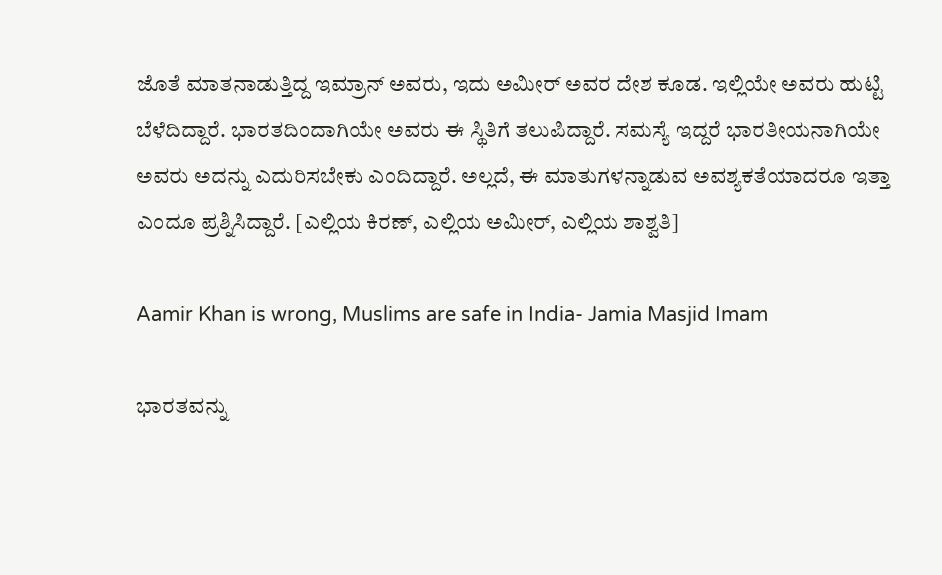ಜೊತೆ ಮಾತನಾಡುತ್ತಿದ್ದ ಇಮ್ರಾನ್ ಅವರು, ಇದು ಅಮೀರ್ ಅವರ ದೇಶ ಕೂಡ. ಇಲ್ಲಿಯೇ ಅವರು ಹುಟ್ಟಿ ಬೆಳೆದಿದ್ದಾರೆ. ಭಾರತದಿಂದಾಗಿಯೇ ಅವರು ಈ ಸ್ಥಿತಿಗೆ ತಲುಪಿದ್ದಾರೆ. ಸಮಸ್ಯೆ ಇದ್ದರೆ ಭಾರತೀಯನಾಗಿಯೇ ಅವರು ಅದನ್ನು ಎದುರಿಸಬೇಕು ಎಂದಿದ್ದಾರೆ. ಅಲ್ಲದೆ, ಈ ಮಾತುಗಳನ್ನಾಡುವ ಅವಶ್ಯಕತೆಯಾದರೂ ಇತ್ತಾ ಎಂದೂ ಪ್ರಶ್ನಿಸಿದ್ದಾರೆ. [ಎಲ್ಲಿಯ ಕಿರಣ್, ಎಲ್ಲಿಯ ಅಮೀರ್, ಎಲ್ಲಿಯ ಶಾಶ್ವತಿ]

Aamir Khan is wrong, Muslims are safe in India- Jamia Masjid Imam

ಭಾರತವನ್ನು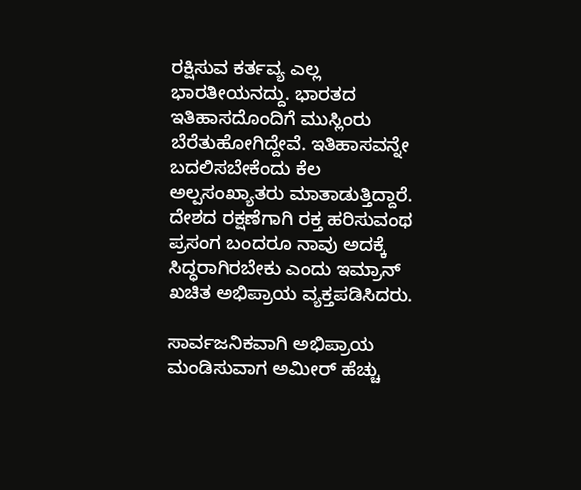ರಕ್ಷಿಸುವ ಕರ್ತವ್ಯ ಎಲ್ಲ ಭಾರತೀಯನದ್ದು. ಭಾರತದ ಇತಿಹಾಸದೊಂದಿಗೆ ಮುಸ್ಲಿಂರು ಬೆರೆತುಹೋಗಿದ್ದೇವೆ. ಇತಿಹಾಸವನ್ನೇ ಬದಲಿಸಬೇಕೆಂದು ಕೆಲ ಅಲ್ಪಸಂಖ್ಯಾತರು ಮಾತಾಡುತ್ತಿದ್ದಾರೆ. ದೇಶದ ರಕ್ಷಣೆಗಾಗಿ ರಕ್ತ ಹರಿಸುವಂಥ ಪ್ರಸಂಗ ಬಂದರೂ ನಾವು ಅದಕ್ಕೆ ಸಿದ್ಧರಾಗಿರಬೇಕು ಎಂದು ಇಮ್ರಾನ್ ಖಚಿತ ಅಭಿಪ್ರಾಯ ವ್ಯಕ್ತಪಡಿಸಿದರು.

ಸಾರ್ವಜನಿಕವಾಗಿ ಅಭಿಪ್ರಾಯ ಮಂಡಿಸುವಾಗ ಅಮೀರ್ ಹೆಚ್ಚು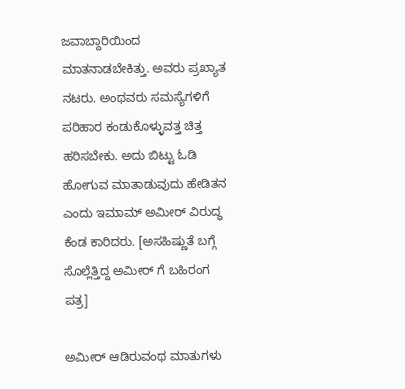ಜವಾಬ್ದಾರಿಯಿಂದ ಮಾತನಾಡಬೇಕಿತ್ತು. ಅವರು ಪ್ರಖ್ಯಾತ ನಟರು. ಅಂಥವರು ಸಮಸ್ಯೆಗಳಿಗೆ ಪರಿಹಾರ ಕಂಡುಕೊಳ್ಳುವತ್ತ ಚಿತ್ತ ಹರಿಸಬೇಕು. ಅದು ಬಿಟ್ಟು ಓಡಿ ಹೋಗುವ ಮಾತಾಡುವುದು ಹೇಡಿತನ ಎಂದು ಇಮಾಮ್ ಅಮೀರ್ ವಿರುದ್ಧ ಕೆಂಡ ಕಾರಿದರು. [ಅಸಹಿಷ್ಣುತೆ ಬಗ್ಗೆ ಸೊಲ್ಲೆತ್ತಿದ್ದ ಅಮೀರ್ ಗೆ ಬಹಿರಂಗ ಪತ್ರ]

ಅಮೀರ್ ಆಡಿರುವಂಥ ಮಾತುಗಳು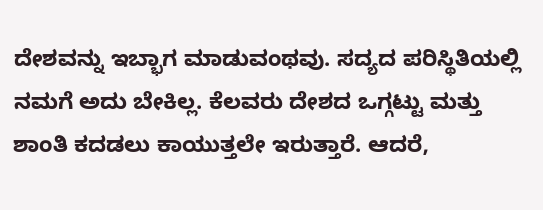ದೇಶವನ್ನು ಇಬ್ಭಾಗ ಮಾಡುವಂಥವು. ಸದ್ಯದ ಪರಿಸ್ಥಿತಿಯಲ್ಲಿ ನಮಗೆ ಅದು ಬೇಕಿಲ್ಲ. ಕೆಲವರು ದೇಶದ ಒಗ್ಗಟ್ಟು ಮತ್ತು ಶಾಂತಿ ಕದಡಲು ಕಾಯುತ್ತಲೇ ಇರುತ್ತಾರೆ. ಆದರೆ,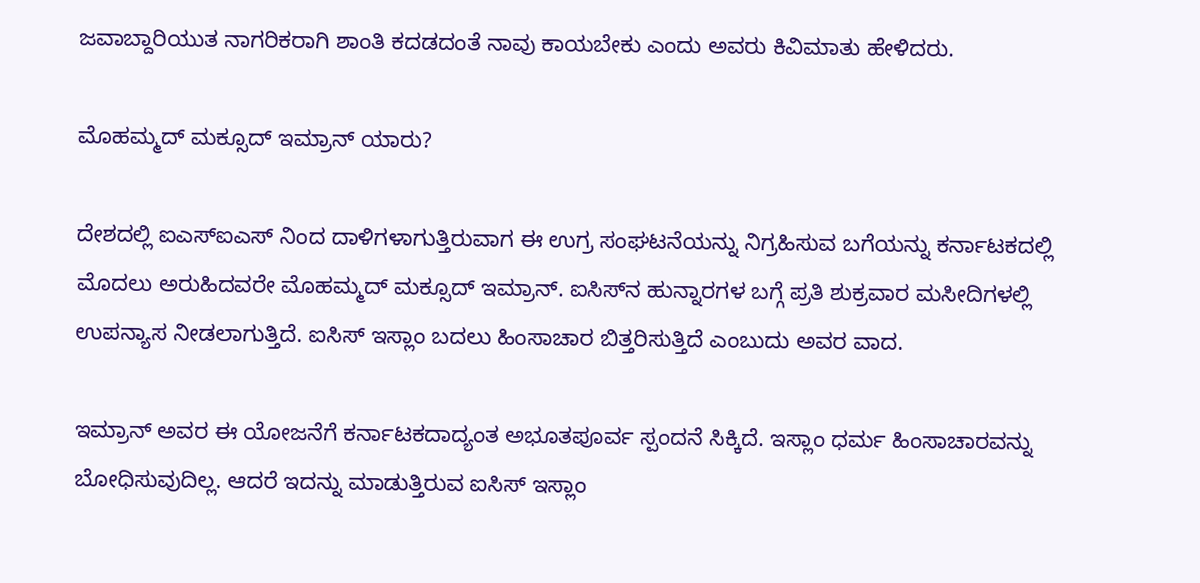ಜವಾಬ್ದಾರಿಯುತ ನಾಗರಿಕರಾಗಿ ಶಾಂತಿ ಕದಡದಂತೆ ನಾವು ಕಾಯಬೇಕು ಎಂದು ಅವರು ಕಿವಿಮಾತು ಹೇಳಿದರು.

ಮೊಹಮ್ಮದ್ ಮಕ್ಸೂದ್ ಇಮ್ರಾನ್ ಯಾರು?

ದೇಶದಲ್ಲಿ ಐಎಸ್ಐಎಸ್ ನಿಂದ ದಾಳಿಗಳಾಗುತ್ತಿರುವಾಗ ಈ ಉಗ್ರ ಸಂಘಟನೆಯನ್ನು ನಿಗ್ರಹಿಸುವ ಬಗೆಯನ್ನು ಕರ್ನಾಟಕದಲ್ಲಿ ಮೊದಲು ಅರುಹಿದವರೇ ಮೊಹಮ್ಮದ್ ಮಕ್ಸೂದ್ ಇಮ್ರಾನ್. ಐಸಿಸ್‌ನ ಹುನ್ನಾರಗಳ ಬಗ್ಗೆ ಪ್ರತಿ ಶುಕ್ರವಾರ ಮಸೀದಿಗಳಲ್ಲಿ ಉಪನ್ಯಾಸ ನೀಡಲಾಗುತ್ತಿದೆ. ಐಸಿಸ್ ಇಸ್ಲಾಂ ಬದಲು ಹಿಂಸಾಚಾರ ಬಿತ್ತರಿಸುತ್ತಿದೆ ಎಂಬುದು ಅವರ ವಾದ.

ಇಮ್ರಾನ್ ಅವರ ಈ ಯೋಜನೆಗೆ ಕರ್ನಾಟಕದಾದ್ಯಂತ ಅಭೂತಪೂರ್ವ ಸ್ಪಂದನೆ ಸಿಕ್ಕಿದೆ. ಇಸ್ಲಾಂ ಧರ್ಮ ಹಿಂಸಾಚಾರವನ್ನು ಬೋಧಿಸುವುದಿಲ್ಲ. ಆದರೆ ಇದನ್ನು ಮಾಡುತ್ತಿರುವ ಐಸಿಸ್ ಇಸ್ಲಾಂ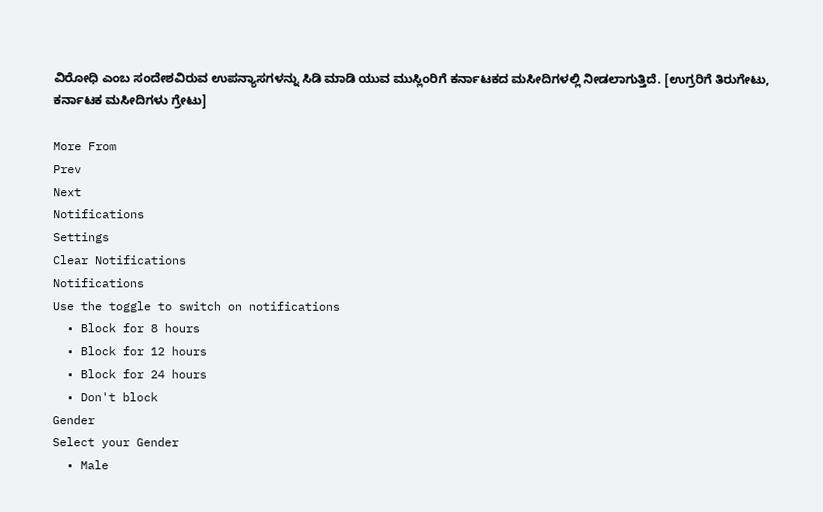ವಿರೋಧಿ ಎಂಬ ಸಂದೇಶವಿರುವ ಉಪನ್ಯಾಸಗಳನ್ನು ಸಿಡಿ ಮಾಡಿ ಯುವ ಮುಸ್ಲಿಂರಿಗೆ ಕರ್ನಾಟಕದ ಮಸೀದಿಗಳಲ್ಲಿ ನೀಡಲಾಗುತ್ತಿದೆ. [ಉಗ್ರರಿಗೆ ತಿರುಗೇಟು, ಕರ್ನಾಟಕ ಮಸೀದಿಗಳು ಗ್ರೇಟು]

More From
Prev
Next
Notifications
Settings
Clear Notifications
Notifications
Use the toggle to switch on notifications
  • Block for 8 hours
  • Block for 12 hours
  • Block for 24 hours
  • Don't block
Gender
Select your Gender
  • Male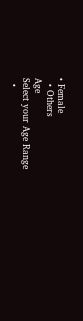• Female
  • Others
Age
Select your Age Range
  •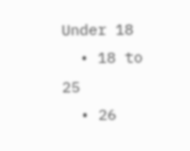Under 18
  • 18 to 25
  • 26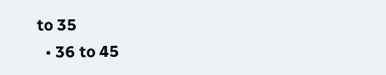to 35
  • 36 to 45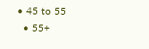• 45 to 55
  • 55+